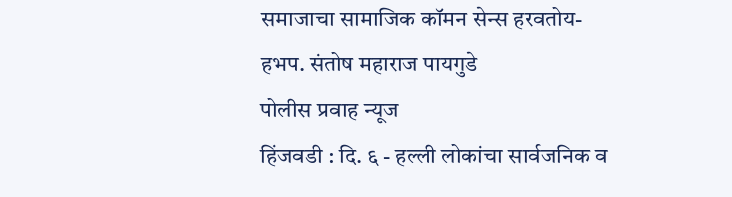समाजाचा सामाजिक कॉमन सेन्स हरवतोय- हभप. संतोष महाराज पायगुडे
पोलीस प्रवाह न्यूज
हिंजवडी : दि. ६ - हल्ली लोकांचा सार्वजनिक व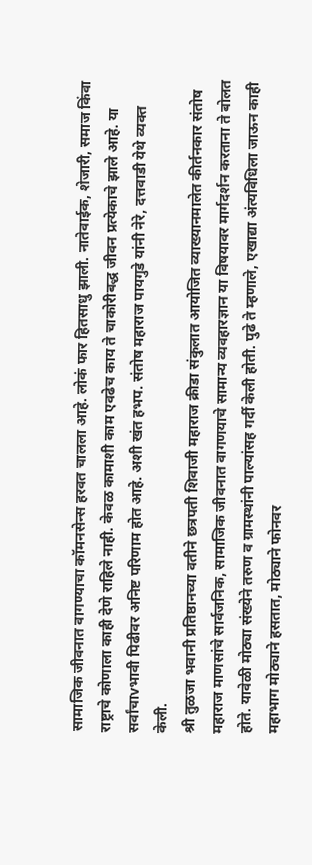सामाजिक जीवनात वागण्याचा कॉमनसेन्स हरवत चालला आहे. लोकं फार हितसाधु झाली. नातेवाईक, शेजारी, समाज किंवा राष्ट्राचे कोणाला काही देणे राहिले नाही. केवळ कामाशी काम एवढेच काय ते चाकोरीबद्ध जीवन प्रत्येकाचे झाले आहे. या सर्वांचाvभावी पिढीवर अनिष्ट परिणाम होत आहे. अशी खंत हभप. संतोष महाराज पायगुडे यांनी नेरे, दत्तवाडी येथे व्यक्त केली.
श्री तुळजा भवानी प्रतिष्ठानच्या वतीने छत्रपती शिवाजी महाराज क्रीडा संकुलात आयोजित व्याख्यानमालेत कीर्तनकार संतोष महाराज माणसांचे सार्वजनिक, सामाजिक जीवनात वागणयाचे सामान्य व्यवहारज्ञान या विषयावर मार्गदर्शन करताना ते बोलत होते. यावेळी मोठ्या संख्येने तरुण व ग्रामस्थांनी पाल्यांसह गर्दी केली होती. पुढे ते म्हणाले, एखाद्या अंत्यविधिला जाऊन काही महाभाग मोठ्याने हसतात, मोठ्याने फोनवर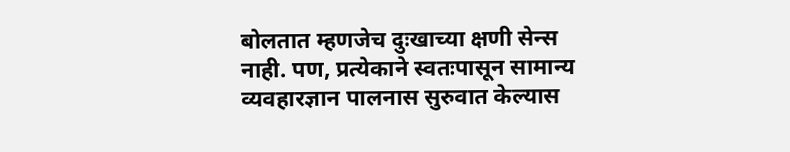बोलतात म्हणजेच दुःखाच्या क्षणी सेन्स नाही. पण, प्रत्येकाने स्वतःपासून सामान्य व्यवहारज्ञान पालनास सुरुवात केल्यास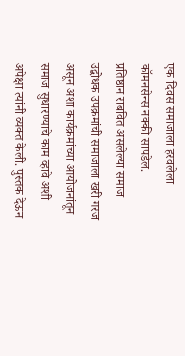एक दिवस समाजाला हरवलेला कॉमनसेन्स नक्की सापडेल.
प्रतिष्ठान राबवित असलेल्या समाज उद्बोधक उपक्रमांची समाजाला खरी गरज असून अशा कार्यक्रमांच्या आयोजनांतून समाज सुधारण्याचे काम व्हावे अशी अपेक्षा त्यांनी व्यक्त केली. पुस्तक देऊन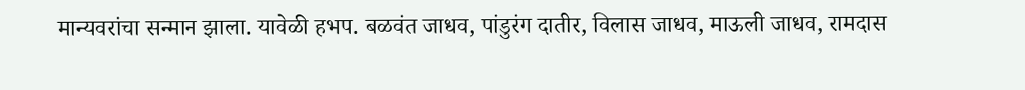मान्यवरांचा सन्मान झाला. यावेळी हभप. बळवंत जाधव, पांडुरंग दातीर, विलास जाधव, माऊली जाधव, रामदास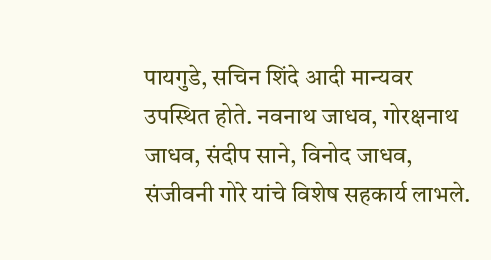पायगुडे, सचिन शिंदे आदी मान्यवर उपस्थित होते. नवनाथ जाधव, गोरक्षनाथ जाधव, संदीप साने, विनोद जाधव, संजीवनी गोरे यांचे विशेष सहकार्य लाभले.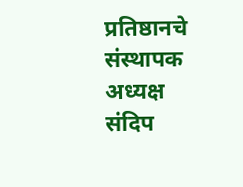प्रतिष्ठानचे संस्थापक अध्यक्ष संदिप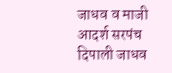जाधव व माजी आदर्श सरपंच दिपाली जाधव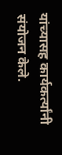यांच्यासह कार्यकर्त्यांनी संयोजन केले.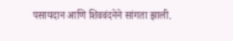पसायदान आणि शिववंदनेने सांगता झाली.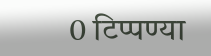0 टिप्पण्या